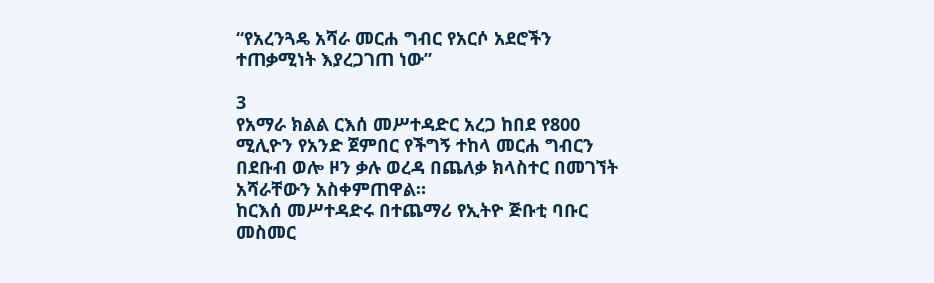“የአረንጓዴ አሻራ መርሐ ግብር የአርሶ አደሮችን ተጠቃሚነት እያረጋገጠ ነው”

3
የአማራ ክልል ርእሰ መሥተዳድር አረጋ ከበደ የ800 ሚሊዮን የአንድ ጀምበር የችግኝ ተከላ መርሐ ግብርን በደቡብ ወሎ ዞን ቃሉ ወረዳ በጨለቃ ክላስተር በመገኘት አሻራቸውን አስቀምጠዋል።
ከርእሰ መሥተዳድሩ በተጨማሪ የኢትዮ ጅቡቲ ባቡር መስመር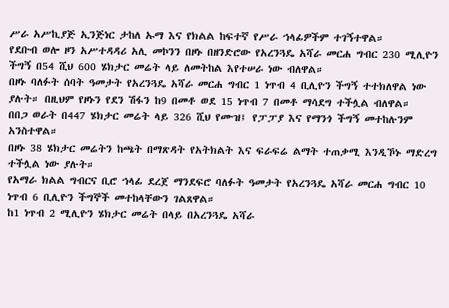ሥራ አሥኪያጅ ኢንጅነር ታከለ ኡማ እና የክልል ከፍተኛ የሥራ ኀላፊዎችም ተገኝተዋል።
የደቡብ ወሎ ዞን አሥተዳዳሪ አሊ መኮንን በዞኑ በዘንድሮው የአረንጓዴ አሻራ መርሐ ግብር 230 ሚሊዮን ችግኝ በ54 ሺህ 600 ሄክታር መሬት ላይ ለመትከል እየተሠራ ነው ብለዋል።
በዞኑ ባለፉት ሰባት ዓመታት የአረንጓዴ አሻራ መርሐ ግብር 1 ነጥብ 4 ቢሊዮን ችግኝ ተተክለዋል ነው ያሉት። በዚህም የዞኑን የደን ሽፋን ከ9 በመቶ ወደ 15 ነጥብ 7 በመቶ ማሳደግ ተችሏል ብለዋል።
በበጋ ወራት በ447 ሄክታር መሬት ላይ 326 ሺህ የሙዝ፤ የፓፓያ እና የማንጎ ችግኝ መተከሉንም አንስተዋል።
በዞኑ 38 ሄክታር መሬትን ከጫት በማጽዳት የአትክልት እና ፍራፍሬ ልማት ተጠቃሚ እንዲኾኑ ማድረግ ተችሏል ነው ያሉት።
የአማራ ክልል ግብርና ቢሮ ኀላፊ ደረጀ ማንደፍሮ ባለፉት ዓመታት የአረንጓዴ አሻራ መርሐ ግብር 10 ነጥብ 6 ቢሊዮን ችግኞች መተከላቸውን ገልጸዋል።
ከ1 ነጥብ 2 ሚሊዮን ሄክታር መሬት በላይ በአረንጓዴ አሻራ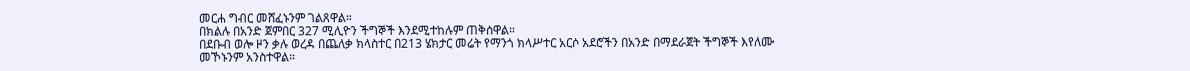መርሐ ግብር መሸፈኑንም ገልጸዋል።
በክልሉ በአንድ ጀምበር 327 ሚሊዮን ችግኞች እንደሚተከሉም ጠቅሰዋል።
በደቡብ ወሎ ዞን ቃሉ ወረዳ በጨለቃ ክላስተር በ213 ሄክታር መሬት የማንጎ ክላሥተር አርሶ አደሮችን በአንድ በማደራጀት ችግኞች እየለሙ መኾኑንም አንስተዋል።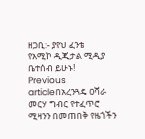ዘጋቢ:- ያየህ ፈንቴ
የአሚኮ ዲጂታል ሚዲያ ቤተሰብ ይሁኑ!
Previous articleበአረንጓዴ ዐሻራ መርሃ ግብር የተፈጥሮ ሚዛንን በመጠበቅ የዜጎችን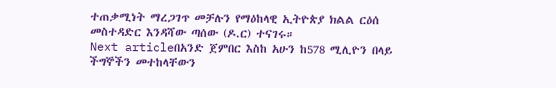ተጠቃሚነት ማረጋገጥ መቻሉን የማዕከላዊ ኢትዮጵያ ክልል ርዕሰ መስተዳድር እንዳሻው ጣሰው (ዶ.ር) ተናገሩ።
Next articleበአንድ ጀምበር እስከ አሁን ከ578 ሚሊዮን በላይ ችግኞችን መተከላቸውን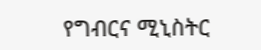የግብርና ሚኒስትር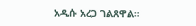አዲሱ አረጋ ገልጸዋል።